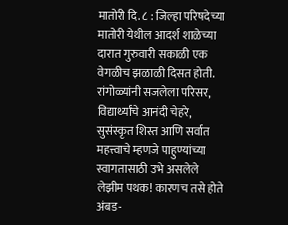मातोरी दि. ८ : जिल्हा परिषदेच्या मातोरी येथील आदर्श शाळेच्या दारात गुरुवारी सकाळी एक वेगळीच झळाळी दिसत होती. रांगोळ्यांनी सजलेला परिसर, विद्यार्थ्यांचे आनंदी चेहरे, सुसंस्कृत शिस्त आणि सर्वात महत्त्वाचे म्हणजे पाहुण्यांच्या स्वागतासाठी उभे असलेले लेझीम पथक! कारणच तसे होते अंबड-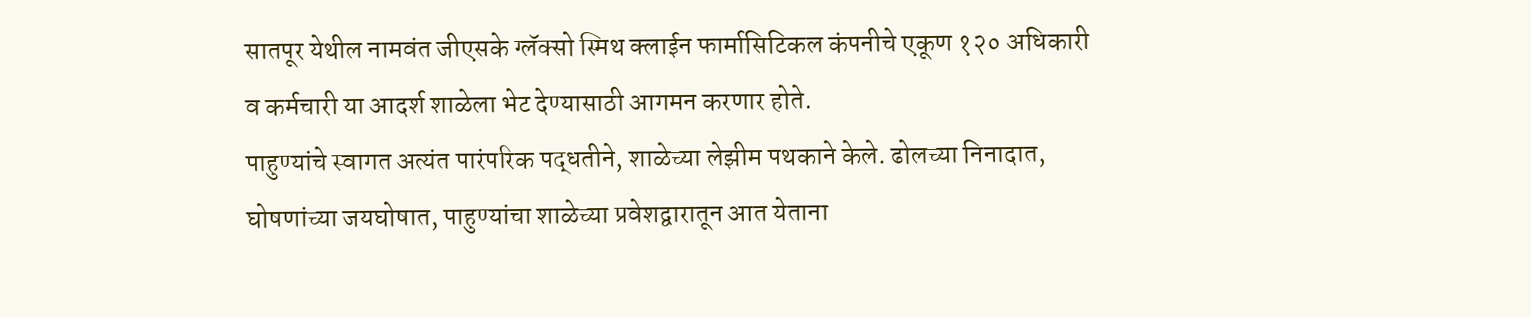सातपूर येथील नामवंत जीएसके ग्लॅक्सो स्मिथ क्लाईन फार्मासिटिकल कंपनीचे एकूण १२० अधिकारी व कर्मचारी या आदर्श शाळेला भेट देण्यासाठी आगमन करणार होते.
पाहुण्यांचे स्वागत अत्यंत पारंपरिक पद्धतीने, शाळेच्या लेझीम पथकाने केले. ढोलच्या निनादात, घोषणांच्या जयघोषात, पाहुण्यांचा शाळेच्या प्रवेशद्वारातून आत येताना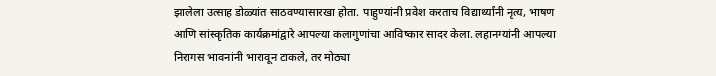झालेला उत्साह डोळ्यांत साठवण्यासारखा होता. पाहुण्यांनी प्रवेश करताच विद्यार्थ्यांनी नृत्य, भाषण आणि सांस्कृतिक कार्यक्रमांद्वारे आपल्या कलागुणांचा आविष्कार सादर केला. लहानग्यांनी आपल्या निरागस भावनांनी भारावून टाकले, तर मोठ्या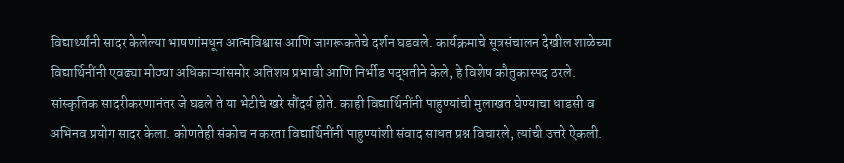विद्यार्थ्यांनी सादर केलेल्या भाषणांमधून आत्मविश्वास आणि जागरूकतेचे दर्शन घडवले. कार्यक्रमाचे सूत्रसंचालन देखील शाळेच्या विद्यार्थिनींनी एवढ्या मोठ्या अधिकाऱ्यांसमोर अतिशय प्रभावी आणि निर्भीड पद्धतीने केले, हे विशेष कौतुकास्पद ठरले.
सांस्कृतिक सादरीकरणानंतर जे घडले ते या भेटीचे खरे सौंदर्य होते. काही विद्यार्थिनींनी पाहुण्यांची मुलाखत घेण्याचा धाडसी व अभिनव प्रयोग सादर केला. कोणतेही संकोच न करता विद्यार्थिनींनी पाहुण्यांशी संवाद साधत प्रश्न विचारले, त्यांची उत्तरे ऐकली.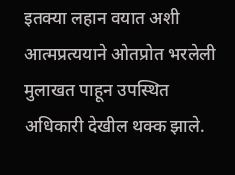इतक्या लहान वयात अशी आत्मप्रत्ययाने ओतप्रोत भरलेली मुलाखत पाहून उपस्थित अधिकारी देखील थक्क झाले.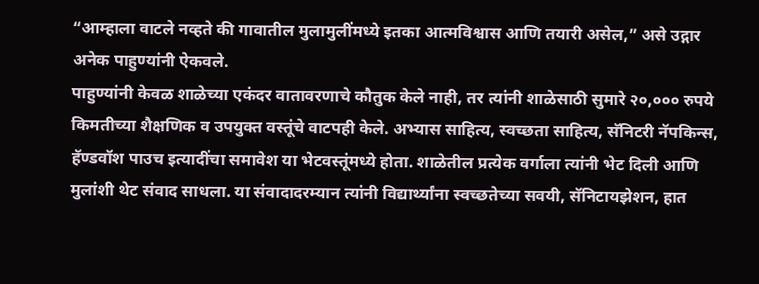“आम्हाला वाटले नव्हते की गावातील मुलामुलींमध्ये इतका आत्मविश्वास आणि तयारी असेल,” असे उद्गार अनेक पाहुण्यांनी ऐकवले.
पाहुण्यांनी केवळ शाळेच्या एकंदर वातावरणाचे कौतुक केले नाही, तर त्यांनी शाळेसाठी सुमारे २०,००० रुपये किमतीच्या शैक्षणिक व उपयुक्त वस्तूंचे वाटपही केले. अभ्यास साहित्य, स्वच्छता साहित्य, सॅनिटरी नॅपकिन्स, हॅण्डवॉश पाउच इत्यादींचा समावेश या भेटवस्तूंमध्ये होता. शाळेतील प्रत्येक वर्गाला त्यांनी भेट दिली आणि मुलांशी थेट संवाद साधला. या संवादादरम्यान त्यांनी विद्यार्थ्यांना स्वच्छतेच्या सवयी, सॅनिटायझेशन, हात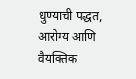धुण्याची पद्धत, आरोग्य आणि वैयक्तिक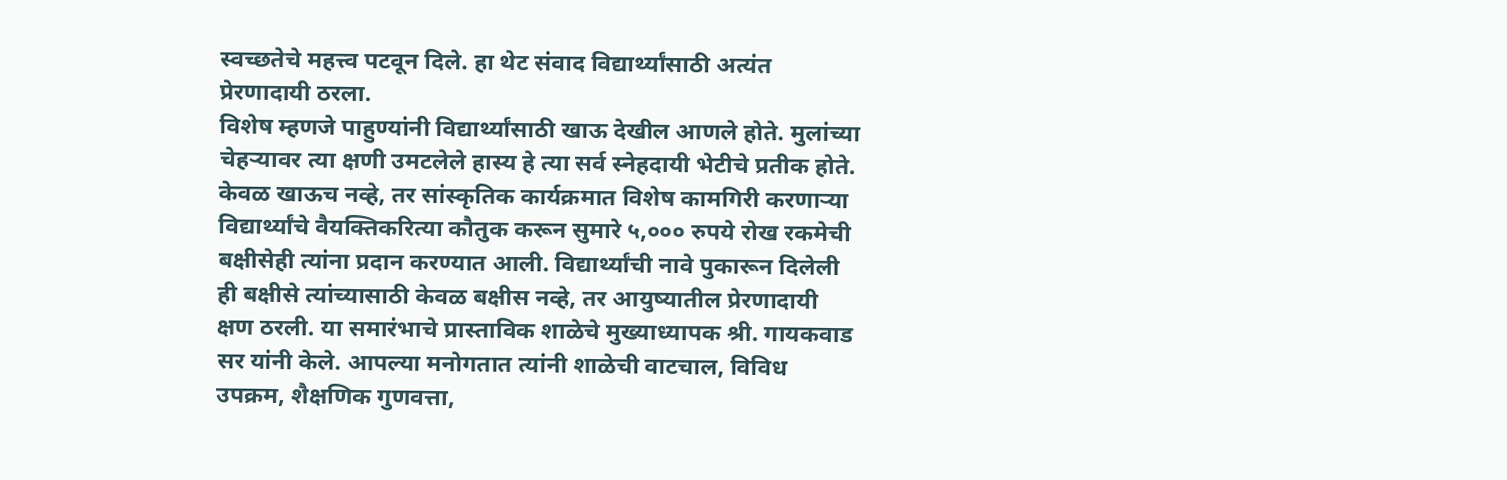स्वच्छतेचे महत्त्व पटवून दिले. हा थेट संवाद विद्यार्थ्यांसाठी अत्यंत प्रेरणादायी ठरला.
विशेष म्हणजे पाहुण्यांनी विद्यार्थ्यांसाठी खाऊ देखील आणले होते. मुलांच्या चेहऱ्यावर त्या क्षणी उमटलेले हास्य हे त्या सर्व स्नेहदायी भेटीचे प्रतीक होते. केवळ खाऊच नव्हे, तर सांस्कृतिक कार्यक्रमात विशेष कामगिरी करणाऱ्या विद्यार्थ्यांचे वैयक्तिकरित्या कौतुक करून सुमारे ५,००० रुपये रोख रकमेची बक्षीसेही त्यांना प्रदान करण्यात आली. विद्यार्थ्यांची नावे पुकारून दिलेली ही बक्षीसे त्यांच्यासाठी केवळ बक्षीस नव्हे, तर आयुष्यातील प्रेरणादायी क्षण ठरली. या समारंभाचे प्रास्ताविक शाळेचे मुख्याध्यापक श्री. गायकवाड सर यांनी केले. आपल्या मनोगतात त्यांनी शाळेची वाटचाल, विविध उपक्रम, शैक्षणिक गुणवत्ता,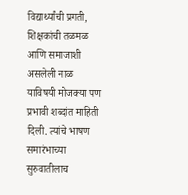विद्यार्थ्यांची प्रगती, शिक्षकांची तळमळ आणि समाजाशी असलेली नाळ याविषयी मोजक्या पण प्रभावी शब्दांत माहिती दिली. त्यांचे भाषण समारंभाच्या सुरुवातीलाच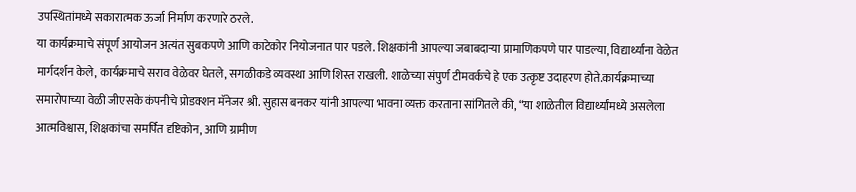उपस्थितांमध्ये सकारात्मक ऊर्जा निर्माण करणारे ठरले.
या कार्यक्रमाचे संपूर्ण आयोजन अत्यंत सुबकपणे आणि काटेकोर नियोजनात पार पडले. शिक्षकांनी आपल्या जबाबदाऱ्या प्रामाणिकपणे पार पाडल्या, विद्यार्थ्यांना वेळेत मार्गदर्शन केले, कार्यक्रमाचे सराव वेळेवर घेतले, सगळीकडे व्यवस्था आणि शिस्त राखली. शाळेच्या संपुर्ण टीमवर्कचे हे एक उत्कृष्ट उदाहरण होते.कार्यक्रमाच्या समारोपाच्या वेळी जीएसके कंपनीचे प्रोडक्शन मॅनेजर श्री. सुहास बनकर यांनी आपल्या भावना व्यक्त करताना सांगितले की, “या शाळेतील विद्यार्थ्यांमध्ये असलेला आत्मविश्वास, शिक्षकांचा समर्पित दृष्टिकोन, आणि ग्रामीण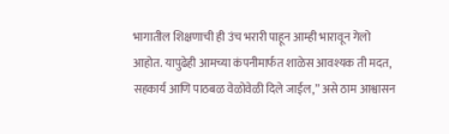भागातील शिक्षणाची ही उंच भरारी पाहून आम्ही भारावून गेलो आहोत. यापुढेही आमच्या कंपनीमार्फत शाळेस आवश्यक ती मदत, सहकार्य आणि पाठबळ वेळोवेळी दिले जाईल,” असे ठाम आश्वासन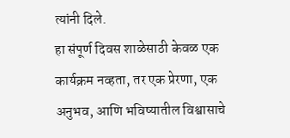त्यांनी दिले.
हा संपूर्ण दिवस शाळेसाठी केवळ एक कार्यक्रम नव्हता, तर एक प्रेरणा, एक अनुभव, आणि भविष्यातील विश्वासाचे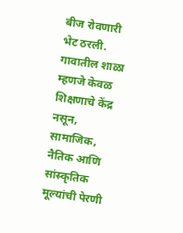बीज रोवणारी भेट ठरली. गावातील शाळा म्हणजे केवळ शिक्षणाचे केंद्र नसून, सामाजिक, नैतिक आणि सांस्कृतिक मूल्यांची पेरणी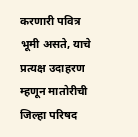करणारी पवित्र भूमी असते, याचे प्रत्यक्ष उदाहरण म्हणून मातोरीची जिल्हा परिषद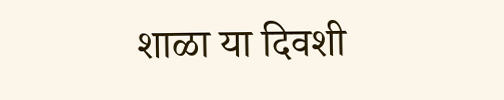शाळा या दिवशी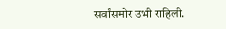सर्वांसमोर उभी राहिली.